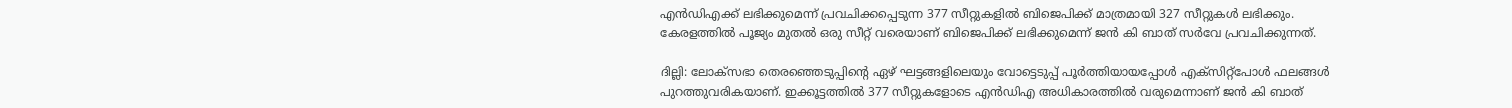എൻഡിഎക്ക് ലഭിക്കുമെന്ന് പ്രവചിക്കപ്പെടുന്ന 377 സീറ്റുകളിൽ ബിജെപിക്ക് മാത്രമായി 327 സീറ്റുകൾ ലഭിക്കും. കേരളത്തിൽ പൂജ്യം മുതൽ ഒരു സീറ്റ് വരെയാണ് ബിജെപിക്ക് ലഭിക്കുമെന്ന് ജൻ കി ബാത് സ‍ർവേ പ്രവചിക്കുന്നത്.

ദില്ലി: ലോക്സഭാ തെരഞ്ഞെടുപ്പിന്റെ ഏഴ് ഘട്ടങ്ങളിലെയും വോട്ടെടുപ്പ് പൂർത്തിയായപ്പോൾ എക്സിറ്റ്പോൾ ഫലങ്ങൾ പുറത്തുവരികയാണ്. ഇക്കൂട്ടത്തിൽ 377 സീറ്റുകളോടെ എൻഡിഎ അധികാരത്തിൽ വരുമെന്നാണ് ജൻ കി ബാത്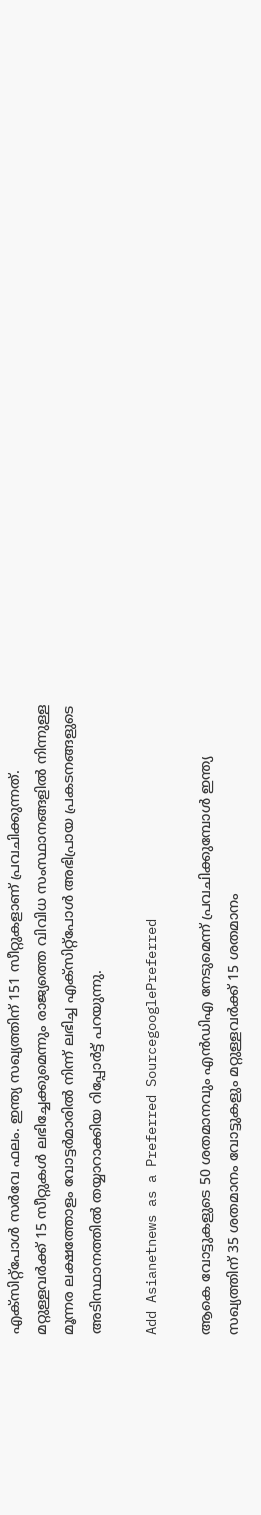എക്സിറ്റ്പോൾ സർവേ ഫലം. ഇന്ത്യ സഖ്യത്തിന് 151 സീറ്റുകളാണ് പ്രവചിക്കുന്നത്. മറ്റുള്ളവർക്ക് 15 സീറ്റുകൾ ലഭിച്ചേക്കുമെന്നും രാജ്യത്തെ വിവിധ സംസ്ഥാനങ്ങളിൽ നിന്നുള്ള മൂന്നര ലക്ഷത്തോളം വോട്ടർമാരിൽ നിന്ന് ലഭിച്ച എക്സിറ്റ്പോൾ അഭിപ്രായ പ്രകടനങ്ങളുടെ അടിസ്ഥാനത്തിൽ തയ്യാറാക്കിയ റിപ്പോർട്ട് പറയുന്നു.

Add Asianetnews as a Preferred SourcegooglePreferred

ആകെ വോട്ടുകളുടെ 50 ശതമാനവും എൻഡിഎ നേടുമെന്ന് പ്രവചിക്കുമ്പോൾ ഇന്ത്യ സഖ്യത്തിന് 35 ശതമാനം വോട്ടുകളും മറ്റുള്ളവർക്ക് 15 ശതമാനം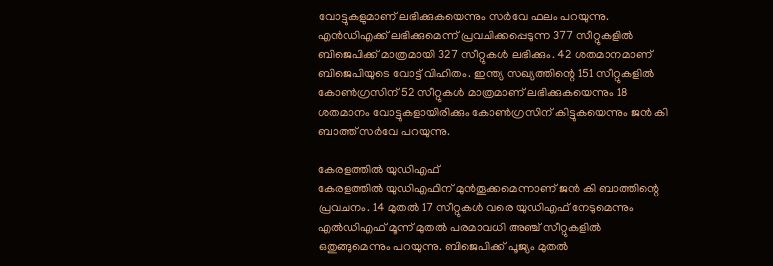വോട്ടുകളുമാണ് ലഭിക്കുകയെന്നും സർവേ ഫലം പറയുന്നു. എൻഡിഎക്ക് ലഭിക്കുമെന്ന് പ്രവചിക്കപ്പെടുന്ന 377 സീറ്റുകളിൽ ബിജെപിക്ക് മാത്രമായി 327 സീറ്റുകൾ ലഭിക്കും. 42 ശതമാനമാണ് ബിജെപിയുടെ വോട്ട് വിഹിതം. ഇന്ത്യ സഖ്യത്തിന്റെ 151 സീറ്റുകളിൽ കോൺഗ്രസിന് 52 സീറ്റുകൾ മാത്രമാണ് ലഭിക്കുകയെന്നും 18 ശതമാനം വോട്ടുകളായിരിക്കും കോൺഗ്രസിന് കിട്ടുകയെന്നും ജൻ കി ബാത്ത് സർവേ പറയുന്നു.

കേരളത്തിൽ യുഡിഎഫ്
കേരളത്തിൽ യുഡിഎഫിന് മുൻതൂക്കമെന്നാണ് ജൻ കി ബാത്തിന്റെ പ്രവചനം. 14 മുതൽ 17 സീറ്റുകൾ വരെ യുഡിഎഫ് നേടുമെന്നും എൽഡിഎഫ് മൂന്ന് മുതൽ പരമാവധി അഞ്ച് സീറ്റുകളിൽ ഒതുങ്ങുമെന്നും പറയുന്നു. ബിജെപിക്ക് പൂജ്യം മുതൽ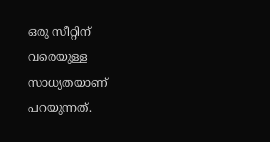ഒരു സീറ്റിന് വരെയുള്ള സാധ്യതയാണ് പറയുന്നത്.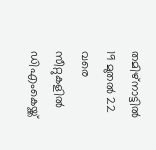തമിഴ്നാട്ടിൽ 19 മുതൽ 22 വരെ സീറ്റുകളിൽ ഡിഎംകെയ്ക്ക്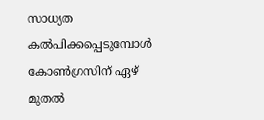സാധ്യത കൽപിക്കപ്പെടുമ്പോൾ കോൺഗ്രസിന് ഏഴ് മുതൽ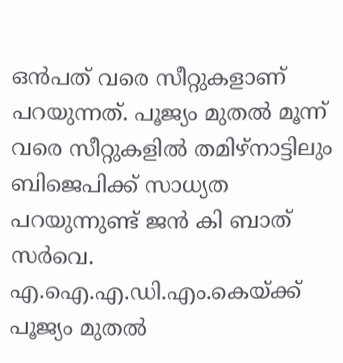ഒൻപത് വരെ സീറ്റുകളാണ് പറയുന്നത്. പൂജ്യം മുതൽ മൂന്ന് വരെ സീറ്റുകളിൽ തമിഴ്നാട്ടിലും ബിജെപിക്ക് സാധ്യത പറയുന്നുണ്ട് ജൻ കി ബാത് സർവെ. എ.ഐ.എ.ഡി.എം.കെയ്ക്ക് പൂജ്യം മുതൽ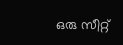ഒരു സീറ്റ്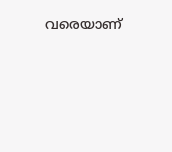വരെയാണ്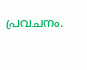പ്രവചനം.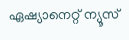ഏഷ്യാനെറ്റ് ന്യൂസ്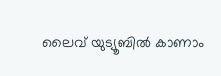ലൈവ് യുട്യൂബിൽ കാണാം